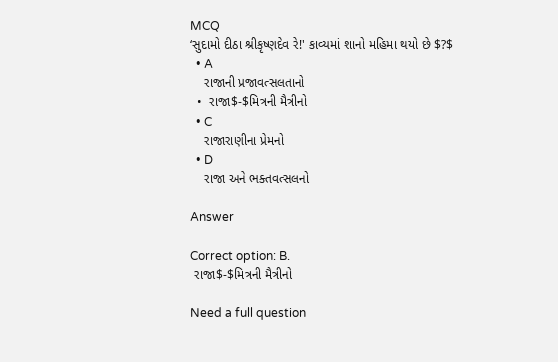MCQ
‘સુદામો દીઠા શ્રીકૃષ્ણદેવ રે!' કાવ્યમાં શાનો મહિમા થયો છે $?$
  • A
    રાજાની પ્રજાવત્સલતાનો
  •  રાજા$-$મિત્રની મૈત્રીનો
  • C
    રાજારાણીના પ્રેમનો
  • D
    રાજા અને ભક્તવત્સલનો

Answer

Correct option: B.
 રાજા$-$મિત્રની મૈત્રીનો

Need a full question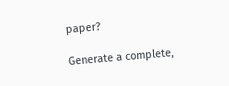paper?

Generate a complete,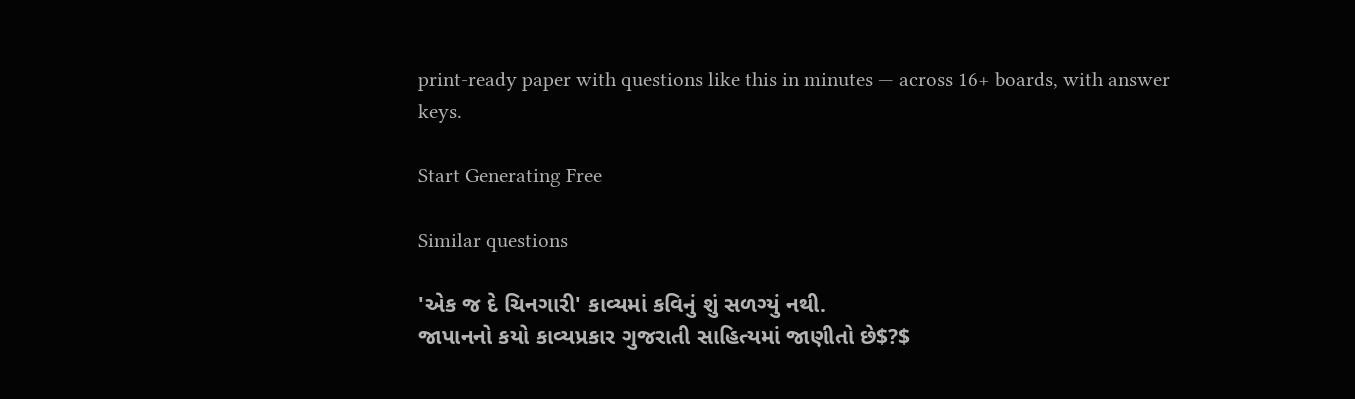print-ready paper with questions like this in minutes — across 16+ boards, with answer keys.

Start Generating Free

Similar questions

'એક જ દે ચિનગારી' કાવ્યમાં કવિનું શું સળગ્યું નથી.
જાપાનનો કયો કાવ્યપ્રકાર ગુજરાતી સાહિત્યમાં જાણીતો છે$?$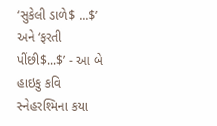‘સુકેલી ડાળે$ ...$’ અને ‘ફરતી પીંછી$...$’ - આ બે હાઇકુ કવિ સ્નેહરશ્મિના કયા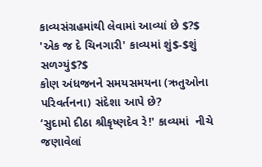કાવ્યસંગ્રહમાંથી લેવામાં આવ્યાં છે $?$
'એક જ દે ચિનગારી' કાવ્યમાં શું$-$શું સળગ્યું$?$
કોણ અંધજનને સમયસમયના (ઋતુઓના પરિવર્તનના) સંદેશા આપે છે?
‘સુદામો દીઠા શ્રીકૃષ્ણદેવ રે!' કાવ્યમાં  નીચે જણાવેલાં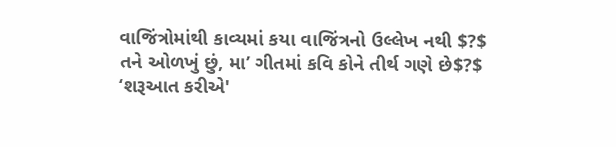વાજિંત્રોમાંથી કાવ્યમાં કયા વાજિંત્રનો ઉલ્લેખ નથી $?$
તને ઓળખું છું, મા’ ગીતમાં કવિ કોને તીર્થ ગણે છે$?$
‘શરૂઆત કરીએ'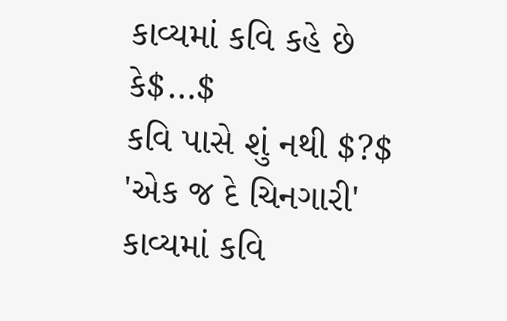કાવ્યમાં કવિ કહે છે કે$…$
કવિ પાસે શું નથી $?$
'એક જ દે ચિનગારી' કાવ્યમાં કવિ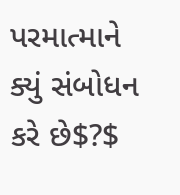પરમાત્માને ક્યું સંબોધન કરે છે$?$